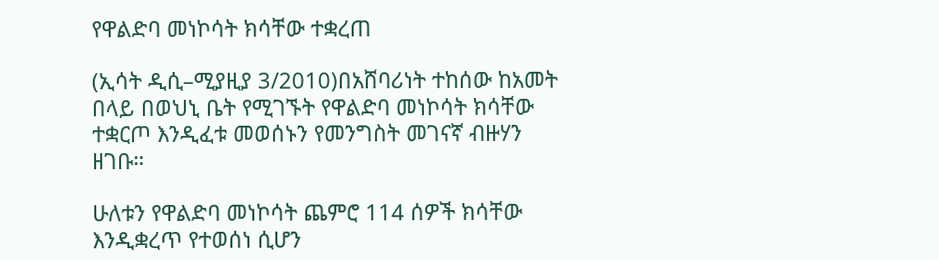የዋልድባ መነኮሳት ክሳቸው ተቋረጠ

(ኢሳት ዲሲ–ሚያዚያ 3/2010)በአሸባሪነት ተከሰው ከአመት በላይ በወህኒ ቤት የሚገኙት የዋልድባ መነኮሳት ክሳቸው ተቋርጦ እንዲፈቱ መወሰኑን የመንግስት መገናኛ ብዙሃን ዘገቡ።

ሁለቱን የዋልድባ መነኮሳት ጨምሮ 114 ሰዎች ክሳቸው እንዲቋረጥ የተወሰነ ሲሆን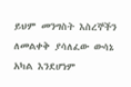ይህም መንግስት እስረኞችን ለመልቀቅ ያሳለፈው ውሳኔ አካል እንደሆነም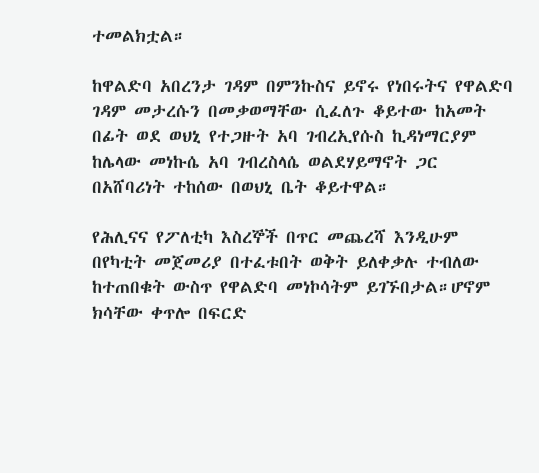ተመልክቷል።

ከዋልድባ አበረንታ ገዳም በምንኩስና ይኖሩ የነበሩትና የዋልድባ ገዳም መታረሱን በመቃወማቸው ሲፈለጉ ቆይተው ከአመት በፊት ወደ ወህኒ የተጋዙት አባ ገብረኢየሱስ ኪዳነማርያም ከሌላው መነኩሴ አባ ገብረስላሴ ወልደሃይማኖት ጋር በአሸባሪነት ተከሰው በወህኒ ቤት ቆይተዋል።

የሕሊናና የፖለቲካ እስረኞች በጥር መጨረሻ እንዲሁም በየካቲት መጀመሪያ በተፈቱበት ወቅት ይለቀቃሉ ተብለው ከተጠበቁት ውስጥ የዋልድባ መነኮሳትም ይገኙበታል።ሆኖም ክሳቸው ቀጥሎ በፍርድ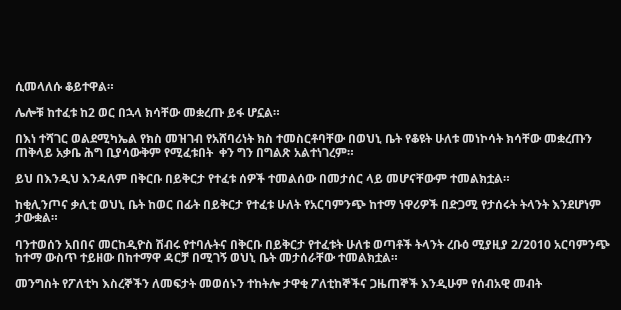ሲመላለሱ ቆይተዋል።

ሌሎቹ ከተፈቱ ከ2 ወር በኋላ ክሳቸው መቋረጡ ይፋ ሆኗል።

በእነ ተሻገር ወልደሚካኤል የክስ መዝገብ የአሸባሪነት ክስ ተመስርቶባቸው በወህኒ ቤት የቆዩት ሁለቱ መነኮሳት ክሳቸው መቋረጡን ጠቅላይ አቃቤ ሕግ ቢያሳውቅም የሚፈቱበት  ቀን ግን በግልጽ አልተነገረም።

ይህ በእንዲህ እንዳለም በቅርቡ በይቅርታ የተፈቱ ሰዎች ተመልሰው በመታሰር ላይ መሆናቸውም ተመልክቷል።

ከቂሊንጦና ቃሊቲ ወህኒ ቤት ከወር በፊት በይቅርታ የተፈቱ ሁለት የአርባምንጭ ከተማ ነዋሪዎች በድጋሚ የታሰሩት ትላንት እንደሆነም ታውቋል።

ባንተወሰን አበበና መርከዲዮስ ሽብሩ የተባሉትና በቅርቡ በይቅርታ የተፈቱት ሁለቱ ወጣቶች ትላንት ረቡዕ ሚያዚያ 2/2010 አርባምንጭ ከተማ ውስጥ ተይዘው በከተማዋ ዳርቻ በሚገኝ ወህኒ ቤት መታሰራቸው ተመልክቷል።

መንግስት የፖለቲካ እስረኞችን ለመፍታት መወሰኑን ተከትሎ ታዋቂ ፖለቲከኞችና ጋዜጠኞች እንዲሁም የሰብአዊ መብት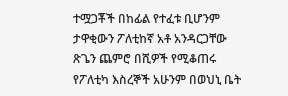ተሟጋቾች በከፊል የተፈቱ ቢሆንም ታዋቂውን ፖለቲከኛ አቶ አንዳርጋቸው ጽጌን ጨምሮ በሺዎች የሚቆጠሩ የፖለቲካ እስረኞች አሁንም በወህኒ ቤት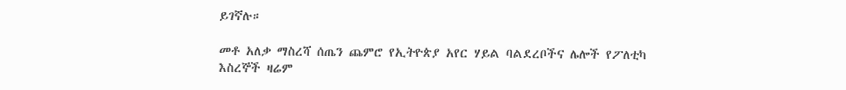ይገኛሉ።

መቶ አለቃ ማስረሻ ሰጤን ጨምሮ የኢትዮጵያ አየር ሃይል ባልደረቦችና ሌሎች የፖለቲካ እስረኞች ዛሬም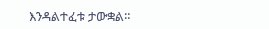እንዳልተፈቱ ታውቋል።